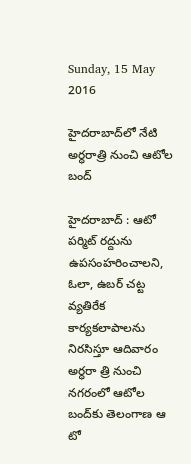Sunday, 15 May 2016

హైదరాబాద్‌లో నేటి అర్ధరాత్రి నుంచి ఆటోల బంద్‌

హైదరాబాద్‌ : ఆటో పర్మిట్‌ రద్దును ఉపసంహరించాలని, ఓలా, ఉబర్‌ చట్ట వ్యతిరేక కార్యకలాపాలను నిరసిస్తూ ఆదివారం అర్ధరా త్రి నుంచి నగరంలో ఆటోల బంద్‌కు తెలంగాణ ఆ టో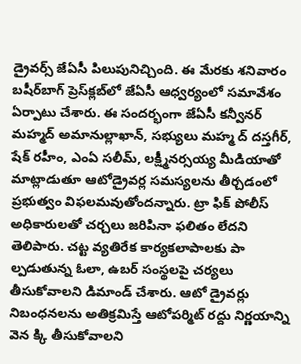డ్రైవర్స్‌ జేఏసీ పిలుపునిచ్చింది. ఈ మేరకు శనివారం బషీర్‌బాగ్‌ ప్రెస్‌క్లబ్‌లో జేఏసీ ఆధ్వర్యంలో సమావేశం ఏర్పాటు చేశారు. ఈ సందర్భంగా జేఏసీ కన్వీనర్‌ మహ్మద్‌ అమానుల్లాఖాన్‌, సభ్యులు మహ్మ ద్‌ దస్తగీర్‌, షేక్‌ రహీం, ఎంఏ సలీమ్‌, లక్ష్మీనర్సయ్య మీడియాతో మాట్లాడుతూ ఆటోడ్రైవర్ల సమస్యలను తీర్చడంలో ప్రభుత్వం విఫలమవుతోందన్నారు. ట్రా ఫిక్‌ పోలీస్‌ అధికారులతో చర్చలు జరిపినా ఫలితం లేదని తెలిపారు. చట్ట వ్యతిరేక కార్యకలాపాలకు పా ల్పడుతున్న ఓలా, ఉబర్‌ సంస్థలపై చర్యలు తీసుకోవాలని డిమాండ్‌ చేశారు. ఆటో డ్రైవర్లు నిబంధనలను అతిక్రమిస్తే ఆటోపర్మిట్‌ రద్దు నిర్ణయాన్ని వెన క్కి తీసుకోవాలని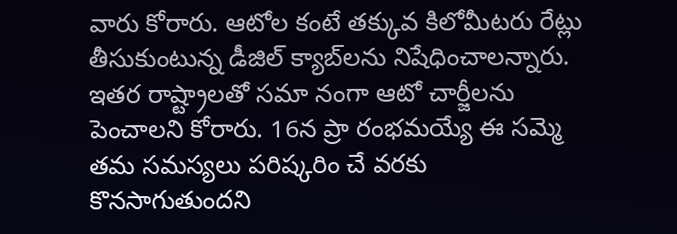వారు కోరారు. ఆటోల కంటే తక్కువ కిలోమీటరు రేట్లు తీసుకుంటున్న డీజిల్‌ క్యాబ్‌లను నిషేధించాలన్నారు. ఇతర రాష్ట్రాలతో సమా నంగా ఆటో చార్జీలను పెంచాలని కోరారు. 16న ప్రా రంభమయ్యే ఈ సమ్మె తమ సమస్యలు పరిష్కరిం చే వరకు కొనసాగుతుందని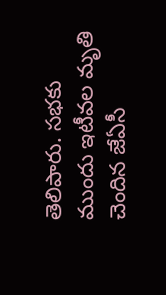తెలిపారు. సభకు ముందు ఇటీవల మృతి చెందిన జేఏసీ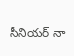సీనియర్‌ నా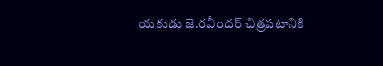యకుడు జె.రవీందర్‌ చిత్రపటానికి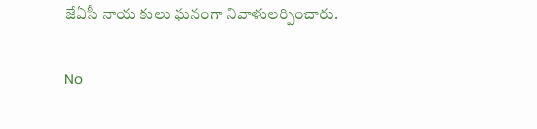జేఏసీ నాయ కులు ఘనంగా నివాళులర్పించారు.

No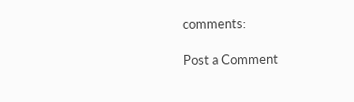comments:

Post a Comment